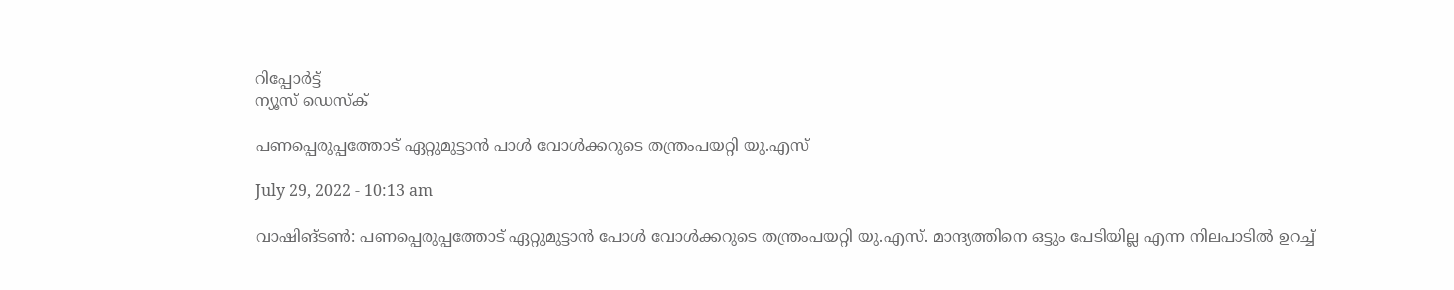റിപ്പോര്‍ട്ട്
ന്യൂസ് ഡെസ്ക്

പണപ്പെരുപ്പത്തോട് ഏറ്റുമുട്ടാന്‍ പാള്‍ വോള്‍ക്കറുടെ തന്ത്രംപയറ്റി യു.എസ്

July 29, 2022 - 10:13 am

വാഷിങ്ടണ്‍: പണപ്പെരുപ്പത്തോട് ഏറ്റുമുട്ടാന്‍ പോള്‍ വോള്‍ക്കറുടെ തന്ത്രംപയറ്റി യു.എസ്. മാന്ദ്യത്തിനെ ഒട്ടും പേടിയില്ല എന്ന നിലപാടില്‍ ഉറച്ച്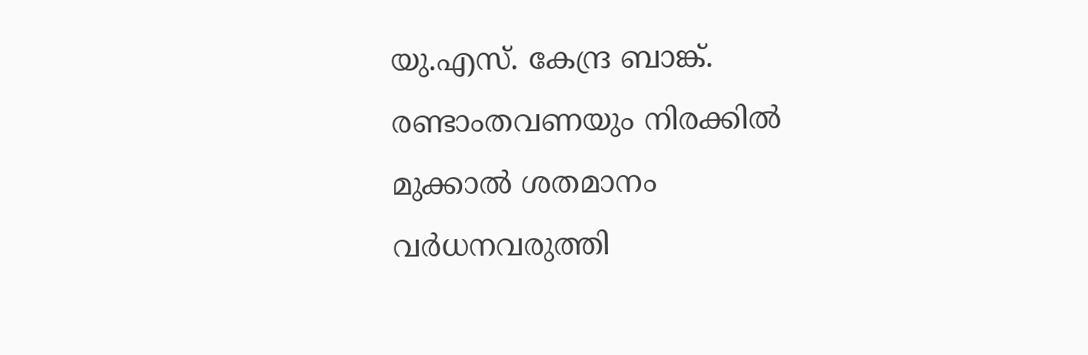യു.എസ്. കേന്ദ്ര ബാങ്ക്. രണ്ടാംതവണയും നിരക്കില്‍ മുക്കാല്‍ ശതമാനം വര്‍ധനവരുത്തി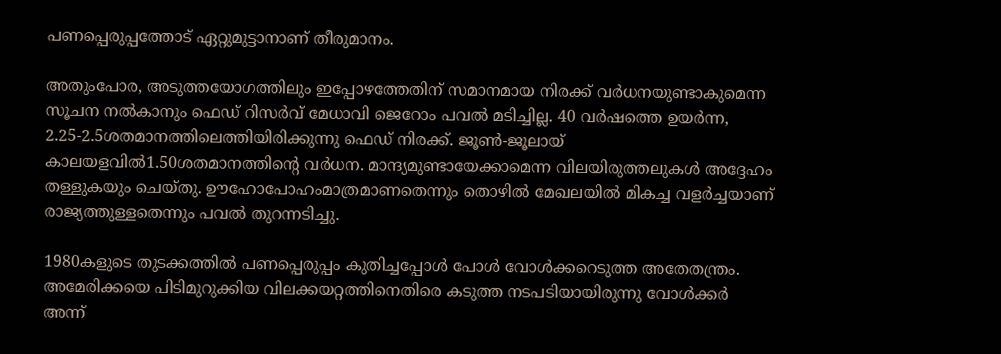പണപ്പെരുപ്പത്തോട് ഏറ്റുമുട്ടാനാണ് തീരുമാനം.

അതുംപോര, അടുത്തയോഗത്തിലും ഇപ്പോഴത്തേതിന് സമാനമായ നിരക്ക് വര്‍ധനയുണ്ടാകുമെന്ന സൂചന നല്‍കാനും ഫെഡ് റിസര്‍വ് മേധാവി ജെറോം പവല്‍ മടിച്ചില്ല. 40 വര്‍ഷത്തെ ഉയര്‍ന്ന, 2.25-2.5ശതമാനത്തിലെത്തിയിരിക്കുന്നു ഫെഡ് നിരക്ക്. ജൂണ്‍-ജൂലായ് കാലയളവില്‍1.50ശതമാനത്തിന്റെ വര്‍ധന. മാന്ദ്യമുണ്ടായേക്കാമെന്ന വിലയിരുത്തലുകള്‍ അദ്ദേഹം തള്ളുകയും ചെയ്തു. ഊഹോപോഹംമാത്രമാണതെന്നും തൊഴില്‍ മേഖലയില്‍ മികച്ച വളര്‍ച്ചയാണ് രാജ്യത്തുള്ളതെന്നും പവല്‍ തുറന്നടിച്ചു.

1980കളുടെ തുടക്കത്തില്‍ പണപ്പെരുപ്പം കുതിച്ചപ്പോള്‍ പോള്‍ വോള്‍ക്കറെടുത്ത അതേതന്ത്രം. അമേരിക്കയെ പിടിമുറുക്കിയ വിലക്കയറ്റത്തിനെതിരെ കടുത്ത നടപടിയായിരുന്നു വോള്‍ക്കര്‍ അന്ന്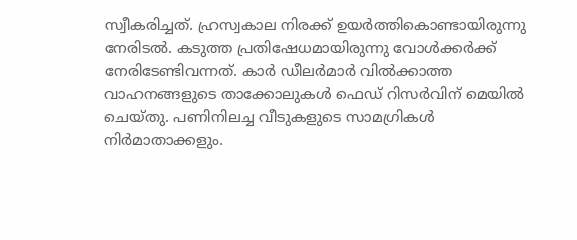സ്വീകരിച്ചത്. ഹ്രസ്വകാല നിരക്ക് ഉയര്‍ത്തികൊണ്ടായിരുന്നു നേരിടല്‍. കടുത്ത പ്രതിഷേധമായിരുന്നു വോള്‍ക്കര്‍ക്ക് നേരിടേണ്ടിവന്നത്. കാര്‍ ഡീലര്‍മാര്‍ വില്‍ക്കാത്ത വാഹനങ്ങളുടെ താക്കോലുകള്‍ ഫെഡ് റിസര്‍വിന് മെയില്‍ ചെയ്തു. പണിനിലച്ച വീടുകളുടെ സാമഗ്രികള്‍ നിര്‍മാതാക്കളും.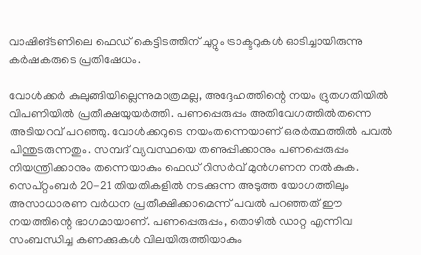വാഷിങ്ടണിലെ ഫെഡ് കെട്ടിടത്തിന് ചുറ്റും ട്രാക്ടറുകള്‍ ഓടിച്ചായിരുന്നു കര്‍ഷകരുടെ പ്രതിഷേധം.

വോള്‍ക്കര്‍ കുലുങ്ങിയില്ലെന്നുമാത്രമല്ല, അദ്ദേഹത്തിന്റെ നയം ദ്രുതഗതിയില്‍ വിപണിയില്‍ പ്രതീക്ഷയുയര്‍ത്തി. പണപ്പെരുപ്പം അതിവേഗത്തില്‍തന്നെ അടിയറവ് പറഞ്ഞു. വോള്‍ക്കറുടെ നയംതന്നെയാണ് ഒരര്‍ത്ഥത്തില്‍ പവല്‍ പിന്തുടരുന്നതും. സമ്പദ് വ്യവസ്ഥയെ തണുപ്പിക്കാനും പണപ്പെരുപ്പം നിയന്ത്രിക്കാനും തന്നെയാകും ഫെഡ് റിസര്‍വ് മുന്‍ഗണന നല്‍കുക. സെപ്റ്റംബര്‍ 20-21 തിയതികളില്‍ നടക്കുന്ന അടുത്ത യോഗത്തിലും അസാധാരണ വര്‍ധന പ്രതീക്ഷിക്കാമെന്ന് പവല്‍ പറഞ്ഞത് ഈ നയത്തിന്റെ ഭാഗമായാണ്. പണപ്പെരുപ്പം, തൊഴില്‍ ഡാറ്റ എന്നിവ സംബന്ധിച്ച കണക്കുകള്‍ വിലയിരുത്തിയാകും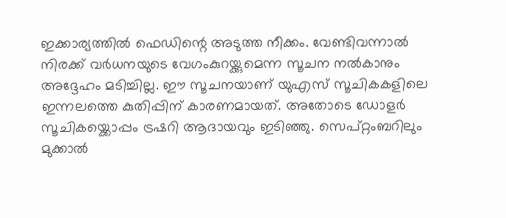ഇക്കാര്യത്തില്‍ ഫെഡിന്റെ അടുത്ത നീക്കം. വേണ്ടിവന്നാല്‍ നിരക്ക് വര്‍ധനയുടെ വേഗംകുറയ്ക്കുമെന്ന സൂചന നല്‍കാനും അദ്ദേഹം മടിച്ചില്ല. ഈ സൂചനയാണ് യുഎസ് സൂചികകളിലെ ഇന്നലത്തെ കുതിപ്പിന് കാരണമായത്. അതോടെ ഡോളര്‍ സൂചികയ്ക്കൊപ്പം ട്രഷറി ആദായവും ഇടിഞ്ഞു. സെപ്റ്റംബറിലും മുക്കാല്‍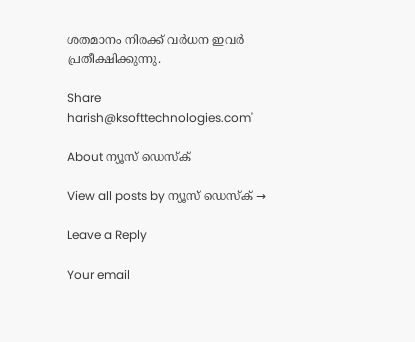ശതമാനം നിരക്ക് വര്‍ധന ഇവര്‍ പ്രതീക്ഷിക്കുന്നു.

Share
harish@ksofttechnologies.com'

About ന്യൂസ് ഡെസ്ക്

View all posts by ന്യൂസ് ഡെസ്ക് →

Leave a Reply

Your email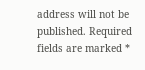address will not be published. Required fields are marked *